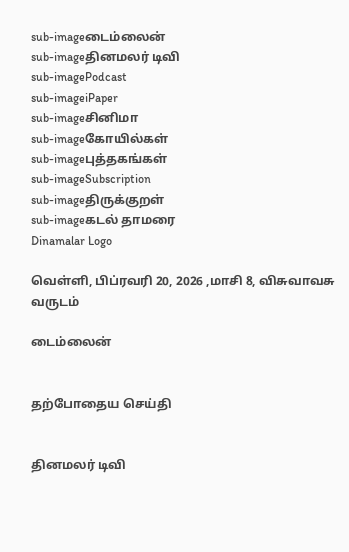sub-imageடைம்லைன்
sub-imageதினமலர் டிவி
sub-imagePodcast
sub-imageiPaper
sub-imageசினிமா
sub-imageகோயில்கள்
sub-imageபுத்தகங்கள்
sub-imageSubscription
sub-imageதிருக்குறள்
sub-imageகடல் தாமரை
Dinamalar Logo

வெள்ளி, பிப்ரவரி 20, 2026 ,மாசி 8, விசுவாவசு வருடம்

டைம்லைன்


தற்போதைய செய்தி


தினமலர் டிவி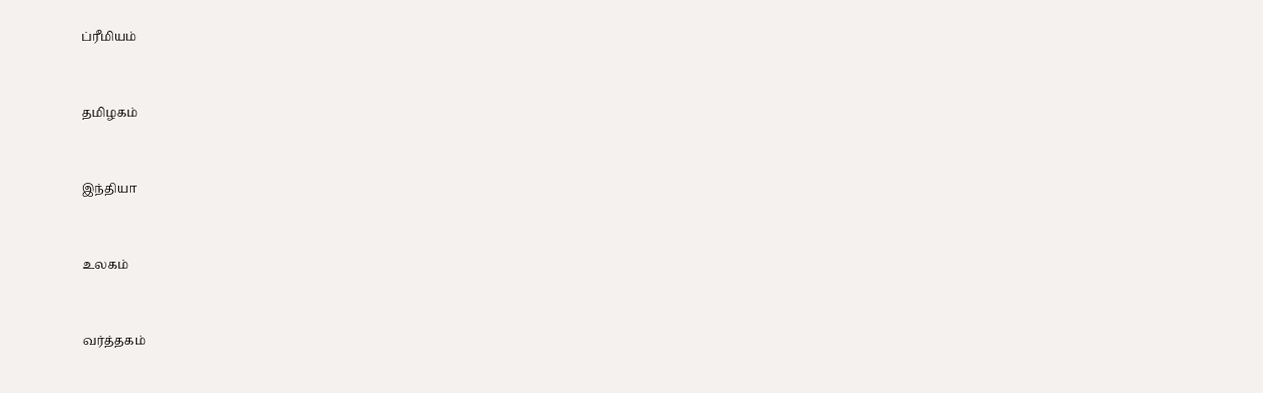ப்ரீமியம்


தமிழகம்


இந்தியா


உலகம்


வர்த்தகம்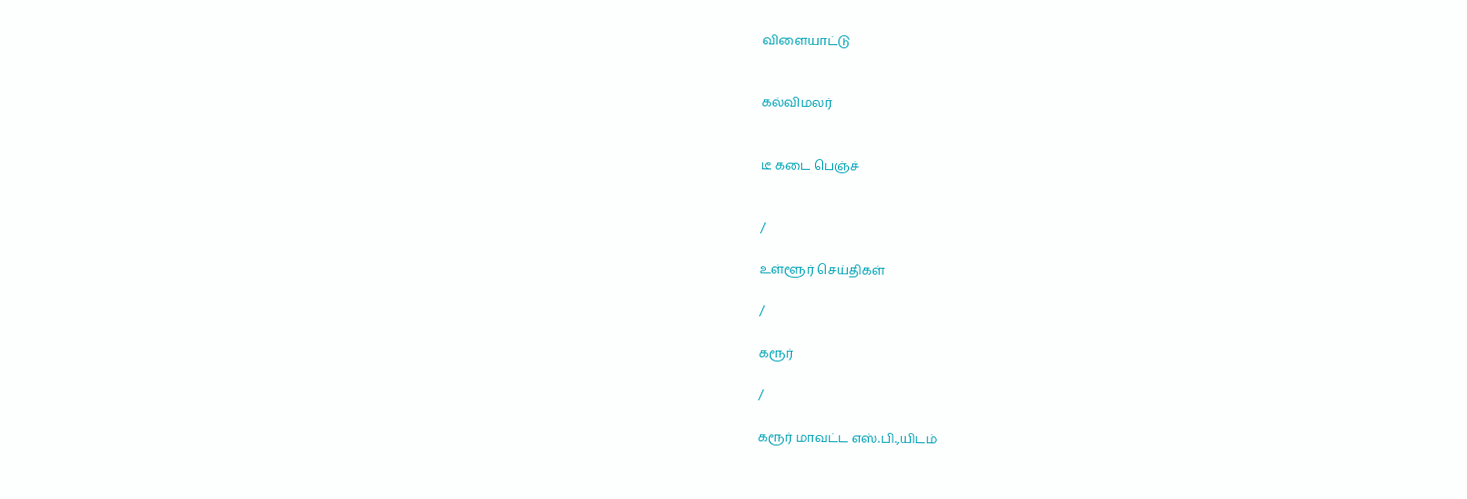விளையாட்டு


கல்விமலர்


டீ கடை பெஞ்ச்


/

உள்ளூர் செய்திகள்

/

கரூர்

/

கரூர் மாவட்ட எஸ்.பி.,யிடம்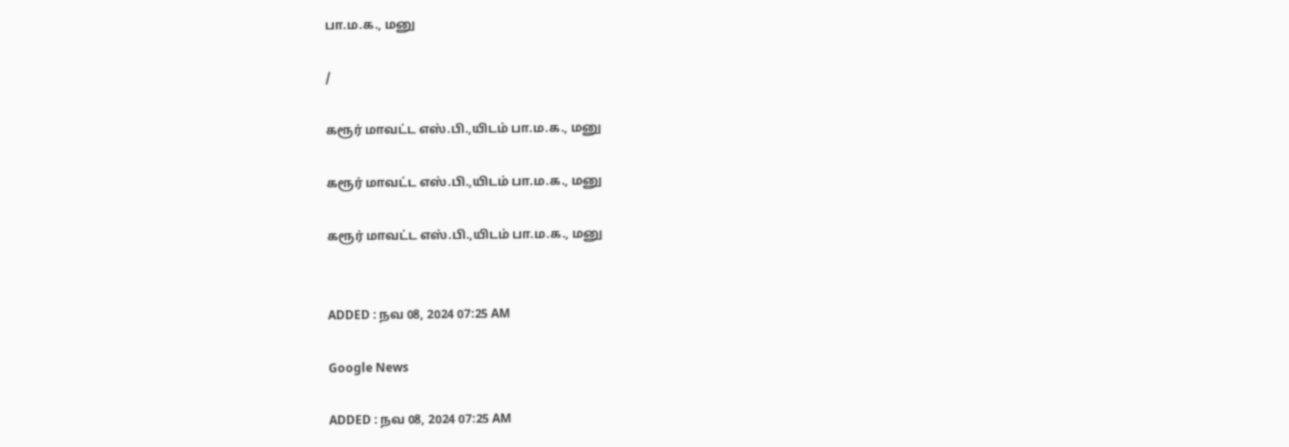பா.ம.க., மனு

/

கரூர் மாவட்ட எஸ்.பி.,யிடம் பா.ம.க., மனு

கரூர் மாவட்ட எஸ்.பி.,யிடம் பா.ம.க., மனு

கரூர் மாவட்ட எஸ்.பி.,யிடம் பா.ம.க., மனு


ADDED : நவ 08, 2024 07:25 AM

Google News

ADDED : நவ 08, 2024 07:25 AM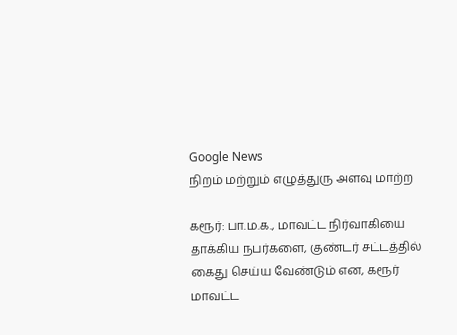Google News
நிறம் மற்றும் எழுத்துரு அளவு மாற்ற

கரூர்: பா.ம.க., மாவட்ட நிர்வாகியை தாக்கிய நபர்களை, குண்டர் சட்டத்தில் கைது செய்ய வேண்டும் என, கரூர் மாவட்ட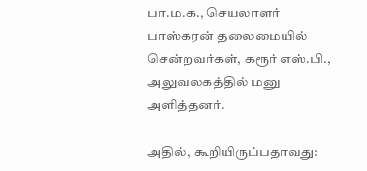பா.ம.க., செயலாளர் பாஸ்கரன் தலைமையில் சென்றவர்கள், கரூர் எஸ்.பி., அலுவலகத்தில் மனு அளித்தனர்.

அதில், கூறியிருப்பதாவது: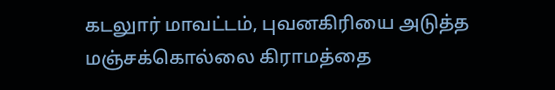கடலுார் மாவட்டம், புவனகிரியை அடுத்த மஞ்சக்கொல்லை கிராமத்தை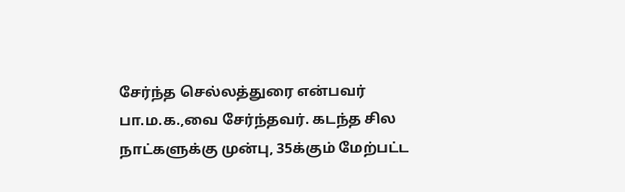சேர்ந்த செல்லத்துரை என்பவர் பா.ம.க.,வை சேர்ந்தவர். கடந்த சில நாட்களுக்கு முன்பு, 35க்கும் மேற்பட்ட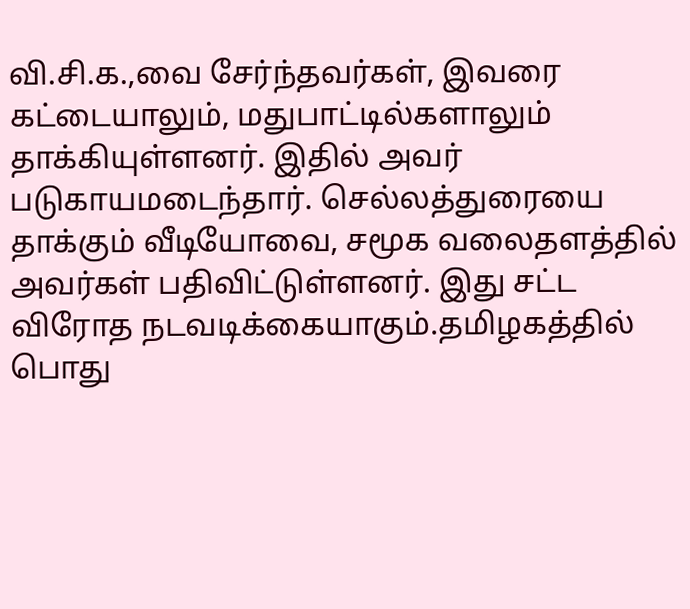வி.சி.க.,வை சேர்ந்தவர்கள், இவரை கட்டையாலும், மதுபாட்டில்களாலும் தாக்கியுள்ளனர். இதில் அவர் படுகாயமடைந்தார். செல்லத்துரையை தாக்கும் வீடியோவை, சமூக வலைதளத்தில் அவர்கள் பதிவிட்டுள்ளனர். இது சட்ட விரோத நடவடிக்கையாகும்.தமிழகத்தில் பொது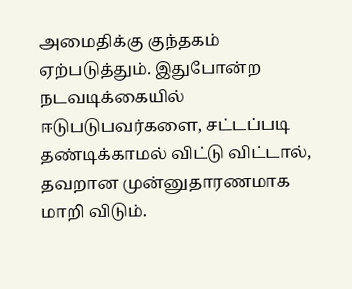அமைதிக்கு குந்தகம் ஏற்படுத்தும். இதுபோன்ற நடவடிக்கையில் ஈடுபடுபவர்களை, சட்டப்படி தண்டிக்காமல் விட்டு விட்டால், தவறான முன்னுதாரணமாக மாறி விடும்.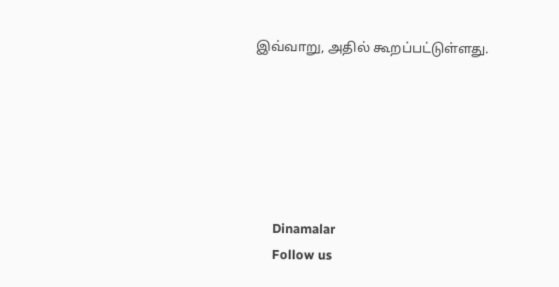இவ்வாறு, அதில் கூறப்பட்டுள்ளது.






      Dinamalar
      Follow us